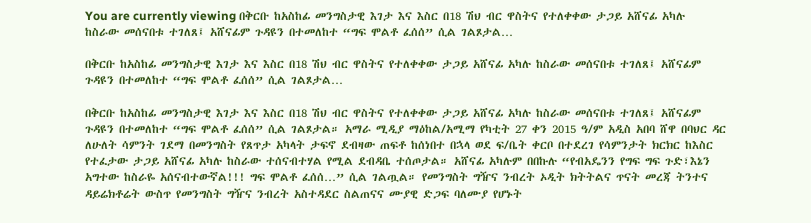You are currently viewing በቅርቡ ከአስከፊ መንግስታዊ እገታ እና እስር በ18 ሽህ ብር ዋስትና የተለቀቀው ታጋይ አሸናፊ አካሉ ከስራው መሰናበቱ ተገለጸ፤ አሸናፊም ጉዳዩን በተመለከተ “ግፍ ሞልቶ ፈሰሰ” ሲል ገልጾታል…

በቅርቡ ከአስከፊ መንግስታዊ እገታ እና እስር በ18 ሽህ ብር ዋስትና የተለቀቀው ታጋይ አሸናፊ አካሉ ከስራው መሰናበቱ ተገለጸ፤ አሸናፊም ጉዳዩን በተመለከተ “ግፍ ሞልቶ ፈሰሰ” ሲል ገልጾታል…

በቅርቡ ከአስከፊ መንግስታዊ እገታ እና እስር በ18 ሽህ ብር ዋስትና የተለቀቀው ታጋይ አሸናፊ አካሉ ከስራው መሰናበቱ ተገለጸ፤ አሸናፊም ጉዳዩን በተመለከተ “ግፍ ሞልቶ ፈሰሰ” ሲል ገልጾታል። አማራ ሚዲያ ማዕከል/አሚማ የካቲት 27 ቀን 2015 ዓ/ም አዲስ አበባ ሸዋ በባህር ዳር ለሁለት ሳምንት ገደማ በመንግስት የጸጥታ አካላት ታፍኖ ደብዛው ጠፍቶ ከሰነበተ በኋላ ወደ ፍ/ቤት ቀርቦ በተደረገ የሳምንታት ክርክር ከእስር የተፈታው ታጋይ አሸናፊ አካሉ ከስራው ተሰናብተሃል የሚል ደብዳቤ ተሰጦታል። አሸናፊ አካሉም በበኩሉ “የብአዴንን የግፍ ግፍ ጉድ፣እኔን አግተው ከስራዬ አሰናብተውኛል!!! ግፍ ሞልቶ ፈሰሰ…” ሲል ገልጧል። የመንግስት ግዥና ንብረት ኦዲት ክትትልና ጥናት መረጃ ትንተና ዳይሬክቶሬት ውስጥ የመንግስት ግዥና ንብረት አስተዳደር ስልጠናና ሙያዊ ድጋፍ ባለሙያ የሆኑት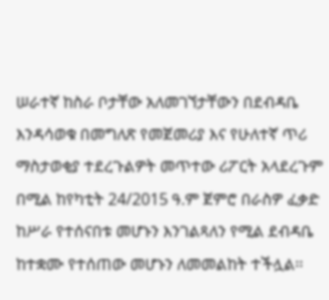ሠራተኛ ከስራ ቦታቸው አለመገኘታቸውን በደብዳቤ እንዳሳወቁ በመግለጽ የመጀመሪያ እና የሁለተኛ ጥሪ ማስታወቂያ ተደረጉልዎት መጥተው ሪፖርት አላደረጉም በሚል ከየካቲት 24/2015 ዓ.ም ጀምሮ በራስዎ ፈቃድ ከሥራ የተሰናበቱ መሆኑን እንገልጻለን የሚል ደብዳቤ ከተቋሙ የተሰጠው መሆኑን ለመመልከት ተችሏል፡፡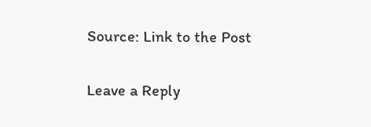Source: Link to the Post

Leave a Reply